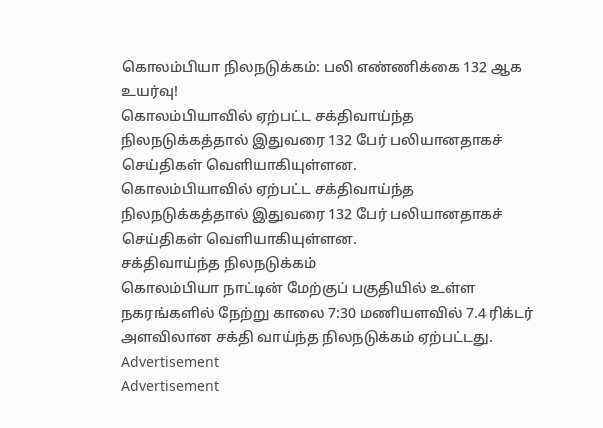கொலம்பியா நிலநடுக்கம்: பலி எண்ணிக்கை 132 ஆக உயர்வு!
கொலம்பியாவில் ஏற்பட்ட சக்திவாய்ந்த நிலநடுக்கத்தால் இதுவரை 132 பேர் பலியானதாகச் செய்திகள் வெளியாகியுள்ளன.
கொலம்பியாவில் ஏற்பட்ட சக்திவாய்ந்த நிலநடுக்கத்தால் இதுவரை 132 பேர் பலியானதாகச் செய்திகள் வெளியாகியுள்ளன.
சக்திவாய்ந்த நிலநடுக்கம்
கொலம்பியா நாட்டின் மேற்குப் பகுதியில் உள்ள நகரங்களில் நேற்று காலை 7:30 மணியளவில் 7.4 ரிக்டர் அளவிலான சக்தி வாய்ந்த நிலநடுக்கம் ஏற்பட்டது.
Advertisement
Advertisement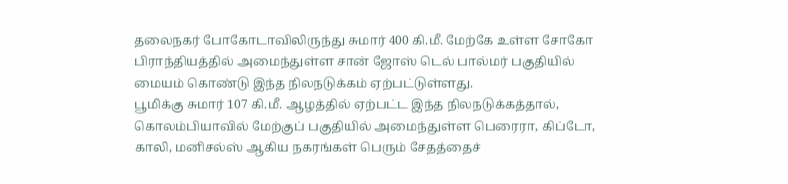தலைநகர் போகோடாவிலிருந்து சுமார் 400 கி.மீ. மேற்கே உள்ள சோகோ பிராந்தியத்தில் அமைந்துள்ள சான் ஜோஸ் டெல் பால்மர் பகுதியில் மையம் கொண்டு இந்த நிலநடுக்கம் ஏற்பட்டுள்ளது.
பூமிக்கு சுமார் 107 கி.மீ. ஆழத்தில் ஏற்பட்ட இந்த நிலநடுக்கத்தால், கொலம்பியாவில் மேற்குப் பகுதியில் அமைந்துள்ள பெரைரா, கிப்டோ, காலி, மனிசல்ஸ் ஆகிய நகரங்கள் பெரும் சேதத்தைச்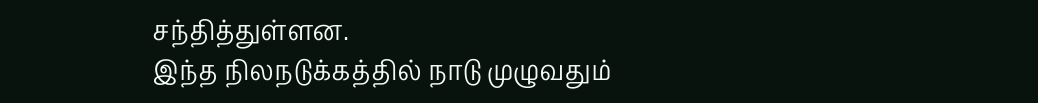சந்தித்துள்ளன.
இந்த நிலநடுக்கத்தில் நாடு முழுவதும்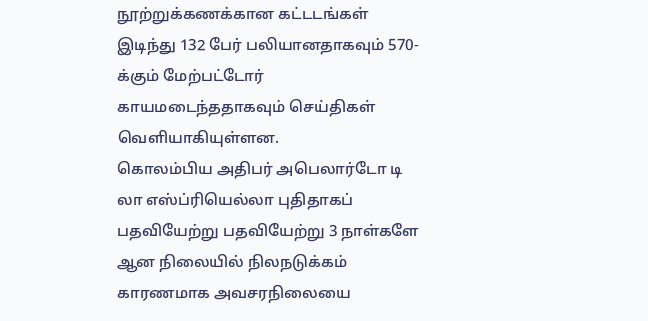நூற்றுக்கணக்கான கட்டடங்கள் இடிந்து 132 பேர் பலியானதாகவும் 570-க்கும் மேற்பட்டோர் காயமடைந்ததாகவும் செய்திகள் வெளியாகியுள்ளன.
கொலம்பிய அதிபர் அபெலார்டோ டி லா எஸ்ப்ரியெல்லா புதிதாகப் பதவியேற்று பதவியேற்று 3 நாள்களே ஆன நிலையில் நிலநடுக்கம் காரணமாக அவசரநிலையை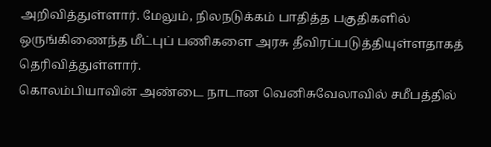அறிவித்துள்ளார். மேலும், நிலநடுக்கம் பாதித்த பகுதிகளில் ஒருங்கிணைந்த மீட்புப் பணிகளை அரசு தீவிரப்படுத்தியுள்ளதாகத் தெரிவித்துள்ளார்.
கொலம்பியாவின் அண்டை நாடான வெனிசுவேலாவில் சமீபத்தில்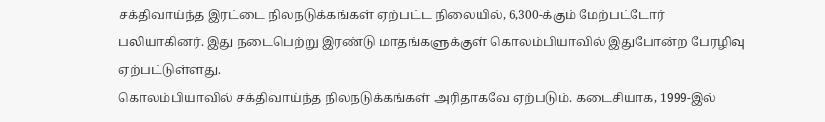சக்திவாய்ந்த இரட்டை நிலநடுக்கங்கள் ஏற்பட்ட நிலையில், 6,300-க்கும் மேற்பட்டோர் பலியாகினர். இது நடைபெற்று இரண்டு மாதங்களுக்குள் கொலம்பியாவில் இதுபோன்ற பேரழிவு ஏற்பட்டுள்ளது.
கொலம்பியாவில் சக்திவாய்ந்த நிலநடுக்கங்கள் அரிதாகவே ஏற்படும். கடைசியாக, 1999-இல்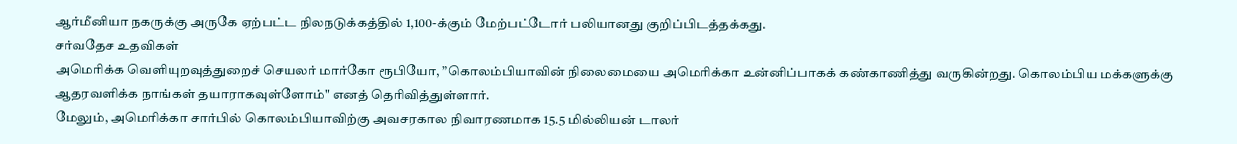ஆர்மீனியா நகருக்கு அருகே ஏற்பட்ட நிலநடுக்கத்தில் 1,100-க்கும் மேற்பட்டோர் பலியானது குறிப்பிடத்தக்கது.
சர்வதேச உதவிகள்
அமெரிக்க வெளியுறவுத்துறைச் செயலர் மார்கோ ரூபியோ, ”கொலம்பியாவின் நிலைமையை அமெரிக்கா உன்னிப்பாகக் கண்காணித்து வருகின்றது. கொலம்பிய மக்களுக்கு ஆதரவளிக்க நாங்கள் தயாராகவுள்ளோம்" எனத் தெரிவித்துள்ளார்.
மேலும், அமெரிக்கா சார்பில் கொலம்பியாவிற்கு அவசரகால நிவாரணமாக 15.5 மில்லியன் டாலர்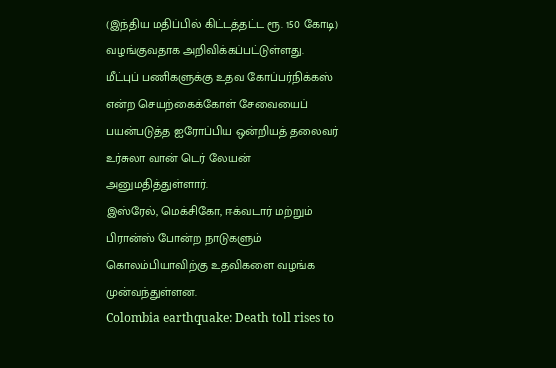(இந்திய மதிப்பில் கிட்டத்தட்ட ரூ. 150 கோடி) வழங்குவதாக அறிவிக்கப்பட்டுள்ளது.
மீட்புப் பணிகளுக்கு உதவ கோப்பர்நிக்கஸ் என்ற செயற்கைக்கோள் சேவையைப் பயன்படுத்த ஐரோப்பிய ஒன்றியத் தலைவர் உர்சுலா வான் டெர் லேயன் அனுமதித்துள்ளார்.
இஸ்ரேல், மெக்சிகோ, ஈக்வடார் மற்றும் பிரான்ஸ் போன்ற நாடுகளும் கொலம்பியாவிற்கு உதவிகளை வழங்க முன்வந்துள்ளன.
Colombia earthquake: Death toll rises to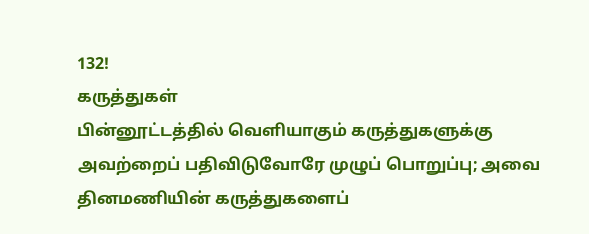132!
கருத்துகள்
பின்னூட்டத்தில் வெளியாகும் கருத்துகளுக்கு அவற்றைப் பதிவிடுவோரே முழுப் பொறுப்பு; அவை தினமணியின் கருத்துகளைப்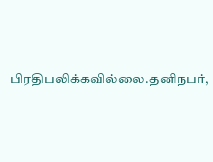பிரதிபலிக்கவில்லை.தனிநபர்,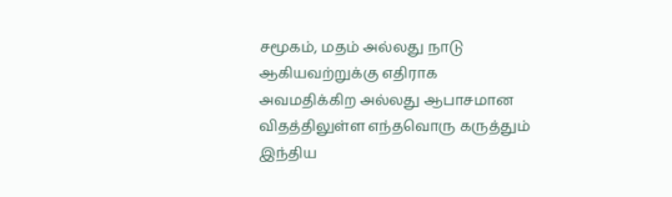சமூகம், மதம் அல்லது நாடு ஆகியவற்றுக்கு எதிராக அவமதிக்கிற அல்லது ஆபாசமான விதத்திலுள்ள எந்தவொரு கருத்தும் இந்திய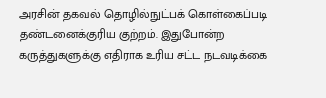அரசின் தகவல் தொழில்நுட்பக் கொள்கைப்படி தண்டனைக்குரிய குற்றம். இதுபோன்ற கருத்துகளுக்கு எதிராக உரிய சட்ட நடவடிக்கை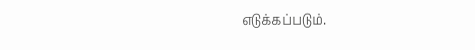எடுக்கப்படும்.